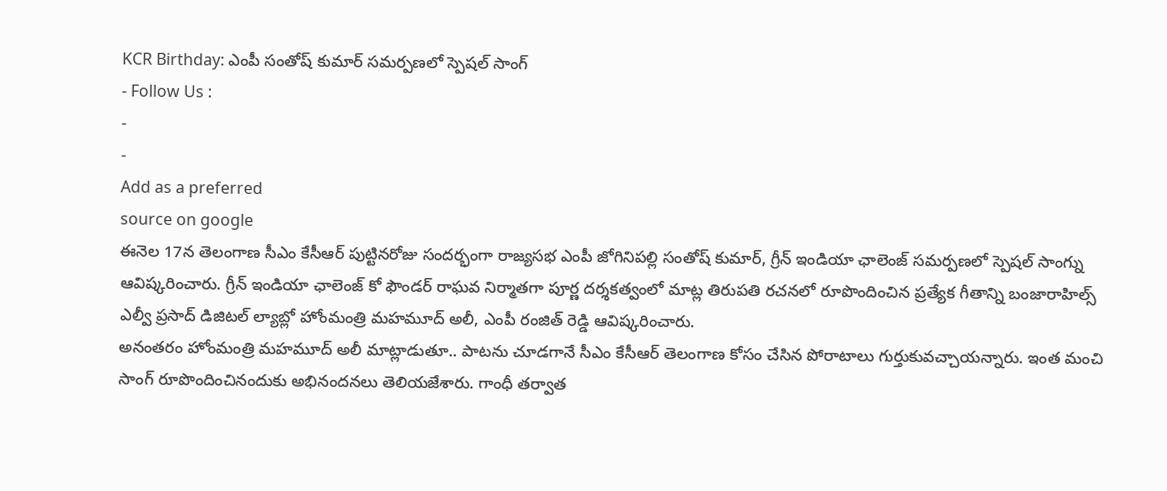KCR Birthday: ఎంపీ సంతోష్ కుమార్ సమర్పణలో స్పెషల్ సాంగ్
- Follow Us :
-
-
Add as a preferred
source on google
ఈనెల 17న తెలంగాణ సీఎం కేసీఆర్ పుట్టినరోజు సందర్భంగా రాజ్యసభ ఎంపీ జోగినిపల్లి సంతోష్ కుమార్, గ్రీన్ ఇండియా ఛాలెంజ్ సమర్పణలో స్పెషల్ సాంగ్ను ఆవిష్కరించారు. గ్రీన్ ఇండియా ఛాలెంజ్ కో ఫౌండర్ రాఘవ నిర్మాతగా పూర్ణ దర్శకత్వంలో మాట్ల తిరుపతి రచనలో రూపొందించిన ప్రత్యేక గీతాన్ని బంజారాహిల్స్ ఎల్వీ ప్రసాద్ డిజిటల్ ల్యాబ్లో హోంమంత్రి మహమూద్ అలీ, ఎంపీ రంజిత్ రెడ్డి ఆవిష్కరించారు.
అనంతరం హోంమంత్రి మహమూద్ అలీ మాట్లాడుతూ.. పాటను చూడగానే సీఎం కేసీఆర్ తెలంగాణ కోసం చేసిన పోరాటాలు గుర్తుకువచ్చాయన్నారు. ఇంత మంచి సాంగ్ రూపొందించినందుకు అభినందనలు తెలియజేశారు. గాంధీ తర్వాత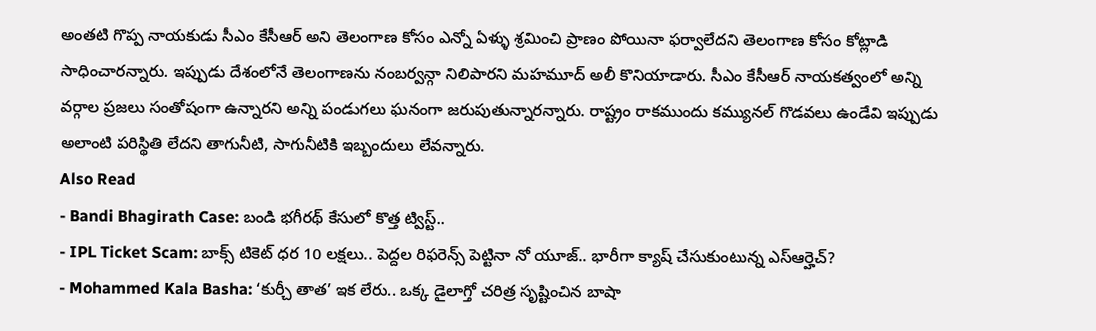అంతటి గొప్ప నాయకుడు సీఎం కేసీఆర్ అని తెలంగాణ కోసం ఎన్నో ఏళ్ళు శ్రమించి ప్రాణం పోయినా ఫర్వాలేదని తెలంగాణ కోసం కోట్లాడి సాధించారన్నారు. ఇప్పుడు దేశంలోనే తెలంగాణను నంబర్వన్గా నిలిపారని మహమూద్ అలీ కొనియాడారు. సీఎం కేసీఆర్ నాయకత్వంలో అన్ని వర్గాల ప్రజలు సంతోషంగా ఉన్నారని అన్ని పండుగలు ఘనంగా జరుపుతున్నారన్నారు. రాష్ట్రం రాకముందు కమ్యునల్ గొడవలు ఉండేవి ఇప్పుడు అలాంటి పరిస్థితి లేదని తాగునీటి, సాగునీటికి ఇబ్బందులు లేవన్నారు.
Also Read
- Bandi Bhagirath Case: బండి భగీరథ్ కేసులో కొత్త ట్విస్ట్..
- IPL Ticket Scam: బాక్స్ టికెట్ ధర 10 లక్షలు.. పెద్దల రిఫరెన్స్ పెట్టినా నో యూజ్.. భారీగా క్యాష్ చేసుకుంటున్న ఎస్ఆర్హెచ్?
- Mohammed Kala Basha: ‘కుర్చీ తాత’ ఇక లేరు.. ఒక్క డైలాగ్తో చరిత్ర సృష్టించిన బాషా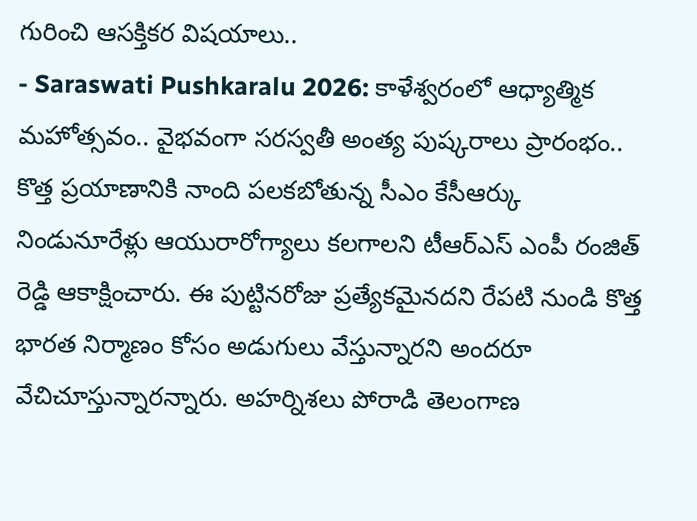గురించి ఆసక్తికర విషయాలు..
- Saraswati Pushkaralu 2026: కాళేశ్వరంలో ఆధ్యాత్మిక మహోత్సవం.. వైభవంగా సరస్వతీ అంత్య పుష్కరాలు ప్రారంభం..
కొత్త ప్రయాణానికి నాంది పలకబోతున్న సీఎం కేసీఆర్కు నిండునూరేళ్లు ఆయురారోగ్యాలు కలగాలని టీఆర్ఎస్ ఎంపీ రంజిత్ రెడ్డి ఆకాక్షించారు. ఈ పుట్టినరోజు ప్రత్యేకమైనదని రేపటి నుండి కొత్త భారత నిర్మాణం కోసం అడుగులు వేస్తున్నారని అందరూ వేచిచూస్తున్నారన్నారు. అహర్నిశలు పోరాడి తెలంగాణ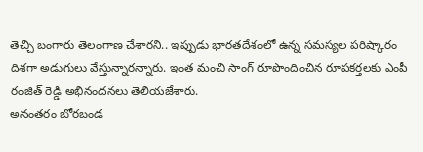తెచ్చి బంగారు తెలంగాణ చేశారని.. ఇప్పుడు భారతదేశంలో ఉన్న సమస్యల పరిష్కారం దిశగా అడుగులు వేస్తున్నారన్నారు. ఇంత మంచి సాంగ్ రూపొందించిన రూపకర్తలకు ఎంపీ రంజిత్ రెడ్డి అభినందనలు తెలియజేశారు.
అనంతరం బోరబండ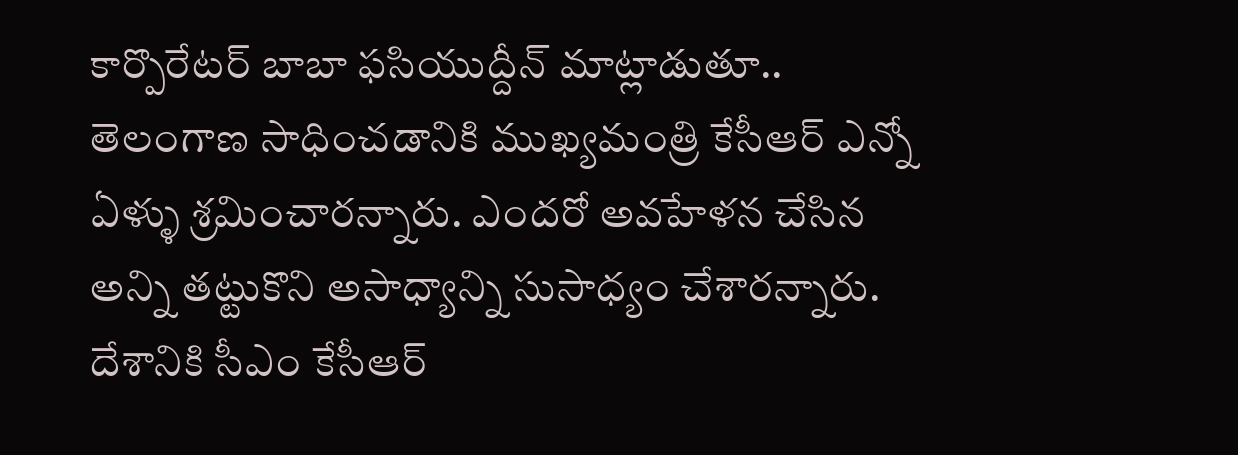కార్పొరేటర్ బాబా ఫసియుద్దీన్ మాట్లాడుతూ.. తెలంగాణ సాధించడానికి ముఖ్యమంత్రి కేసీఆర్ ఎన్నో ఏళ్ళు శ్రమించారన్నారు. ఎందరో అవహేళన చేసిన అన్ని తట్టుకొని అసాధ్యాన్ని సుసాధ్యం చేశారన్నారు. దేశానికి సీఎం కేసీఆర్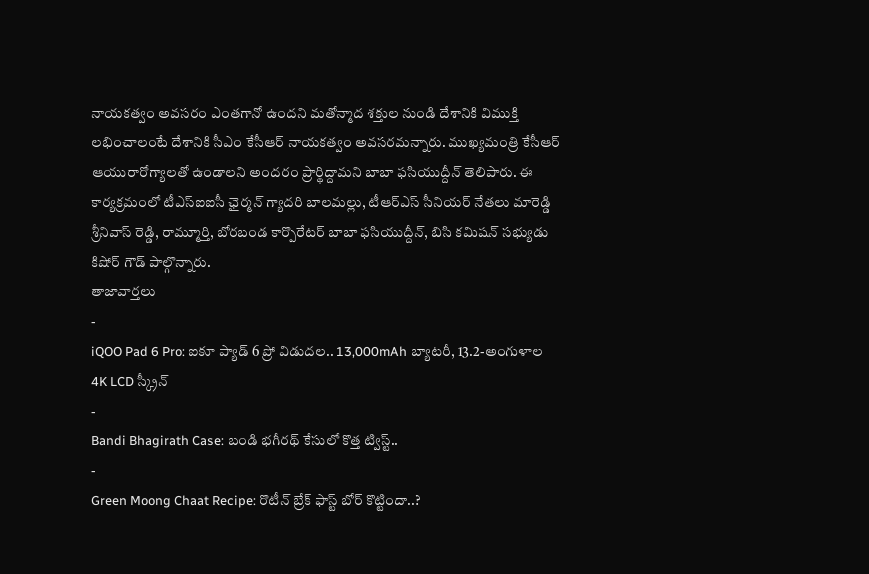నాయకత్వం అవసరం ఎంతగానో ఉందని మతోన్మాద శక్తుల నుండి దేశానికి విముక్తి లభించాలంటే దేశానికి సీఎం కేసీఆర్ నాయకత్వం అవసరమన్నారు. ముఖ్యమంత్రి కేసీఆర్ ఆయురారోగ్యాలతో ఉండాలని అందరం ప్రార్థిద్దామని బాబా ఫసియుద్దీన్ తెలిపారు. ఈ కార్యక్రమంలో టీఎస్ఐఐసీ ఛైర్మన్ గ్యాదరి బాలమల్లు, టీఆర్ఎస్ సీనియర్ నేతలు మారెడ్డి శ్రీనివాస్ రెడ్డి, రామ్మూర్తి, బోరబండ కార్పొరేటర్ బాబా ఫసియుద్దీన్, బిసి కమిషన్ సభ్యుడు కిషోర్ గౌడ్ పాల్గొన్నారు.
తాజావార్తలు
-
iQOO Pad 6 Pro: ఐకూ ప్యాడ్ 6 ప్రో విడుదల.. 13,000mAh బ్యాటరీ, 13.2-అంగుళాల 4K LCD స్క్రీన్
-
Bandi Bhagirath Case: బండి భగీరథ్ కేసులో కొత్త ట్విస్ట్..
-
Green Moong Chaat Recipe: రొటీన్ బ్రేక్ ఫాస్ట్ బోర్ కొట్టిందా..?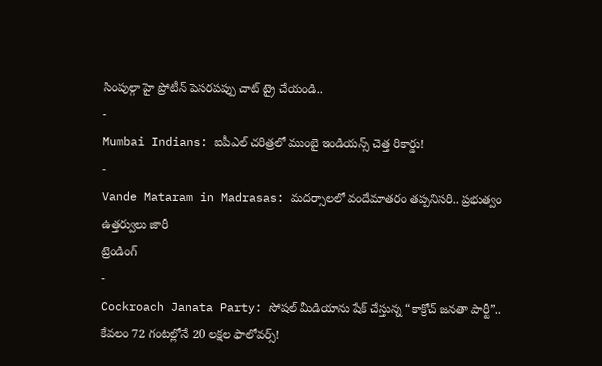సింపుల్గా హై ప్రోటీన్ పెసరపప్పు చాట్ ట్రై చేయండి..
-
Mumbai Indians: ఐపీఎల్ చరిత్రలో ముంబై ఇండియన్స్ చెత్త రికార్డు!
-
Vande Mataram in Madrasas: మదర్సాలలో వందేమాతరం తప్పనిసరి.. ప్రభుత్వం ఉత్తర్వులు జారీ
ట్రెండింగ్
-
Cockroach Janata Party: సోషల్ మీడియాను షేక్ చేస్తున్న “కాక్రోచ్ జనతా పార్టీ”.. కేవలం 72 గంటల్లోనే 20 లక్షల ఫాలోవర్స్!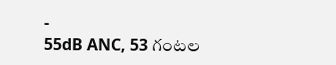-
55dB ANC, 53 గంటల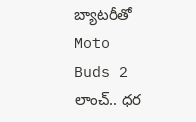బ్యాటరీతో Moto Buds 2 లాంచ్.. ధర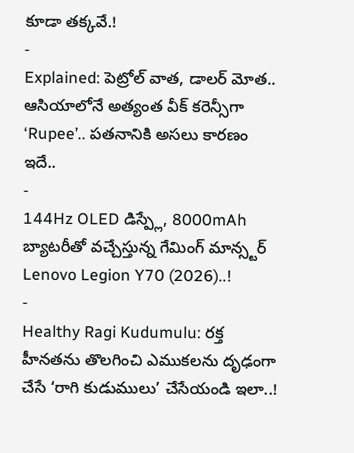కూడా తక్కవే.!
-
Explained: పెట్రోల్ వాత, డాలర్ మోత.. ఆసియాలోనే అత్యంత వీక్ కరెన్సీగా ‘Rupee’.. పతనానికి అసలు కారణం ఇదే..
-
144Hz OLED డిస్ప్లే, 8000mAh బ్యాటరీతో వచ్చేస్తున్న గేమింగ్ మాన్స్టర్ Lenovo Legion Y70 (2026)..!
-
Healthy Ragi Kudumulu: రక్త హీనతను తొలగించి ఎముకలను దృఢంగా చేసే ‘రాగి కుడుములు’ చేసేయండి ఇలా..!